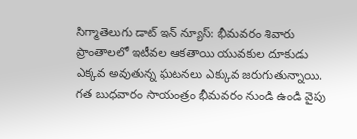సిగ్మాతెలుగు డాట్ ఇన్ న్యూస్: భీమవరం శివారు ప్రాంతాలలో ఇటీవల ఆకతాయి యువకుల దూకుడు ఎక్కవ అవుతున్న ఘటనలు ఎక్కువ జరుగుతున్నాయి. గత బుధవారం సాయంత్రం భీమవరం నుండి ఉండి వైపు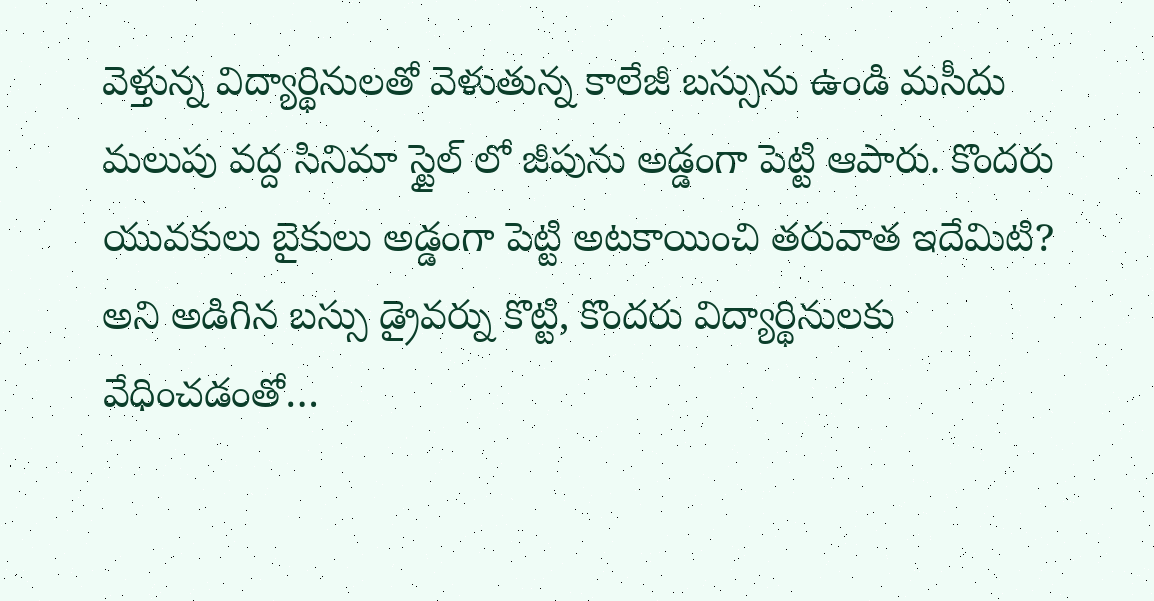వెళ్తున్న విద్యార్థినులతో వెళుతున్న కాలేజీ బస్సును ఉండి మసీదు మలుపు వద్ద సినిమా స్టైల్ లో జీపును అడ్డంగా పెట్టి ఆపారు. కొందరు యువకులు బైకులు అడ్డంగా పెట్టి అటకాయించి తరువాత ఇదేమిటి? అని అడిగిన బస్సు డ్రైవర్ను కొట్టి, కొందరు విద్యార్థినులకు వేధించడంతో…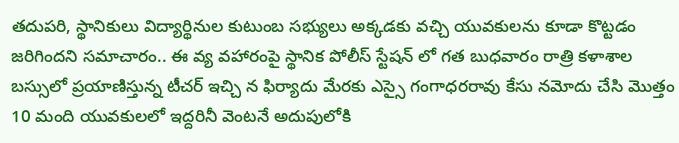తదుపరి, స్థానికులు విద్యార్థినుల కుటుంబ సభ్యులు అక్కడకు వచ్చి యువకులను కూడా కొట్టడం జరిగిందని సమాచారం.. ఈ వ్య వహారంపై స్థానిక పోలీస్ స్టేషన్ లో గత బుధవారం రాత్రి కళాశాల బస్సులో ప్రయాణిస్తున్న టీచర్ ఇచ్చి న ఫిర్యాదు మేరకు ఎస్సై గంగాధరరావు కేసు నమోదు చేసి మొత్తం 10 మంది యువకులలో ఇద్దరినీ వెంటనే అదుపులోకి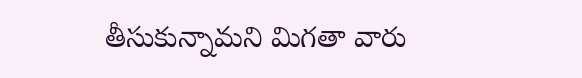తీసుకున్నామని మిగతా వారు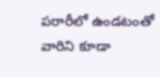పరారీలో ఉండటంతో వారిని కూడా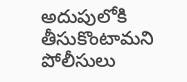అదుపులోకి తీసుకొంటామని పోలీసులు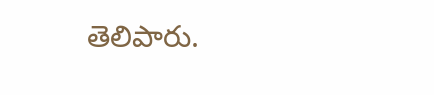తెలిపారు.